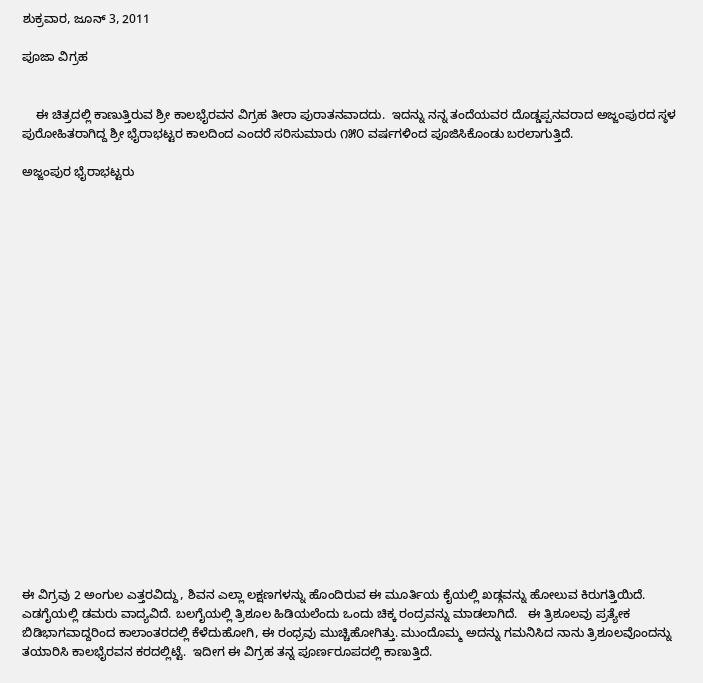ಶುಕ್ರವಾರ, ಜೂನ್ 3, 2011

ಪೂಜಾ ವಿಗ್ರಹ


    ಈ ಚಿತ್ರದಲ್ಲಿ ಕಾಣುತ್ತಿರುವ ಶ್ರೀ ಕಾಲಭೈರವನ ವಿಗ್ರಹ ತೀರಾ ಪುರಾತನವಾದದು.  ಇದನ್ನು ನನ್ನ ತಂದೆಯವರ ದೊಡ್ಡಪ್ಪನವರಾದ ಅಜ್ಜಂಪುರದ ಸ್ಠಳ ಪುರೋಹಿತರಾಗಿದ್ದ ಶ್ರೀ ಭೈರಾಭಟ್ಟರ ಕಾಲದಿಂದ ಎಂದರೆ ಸರಿಸುಮಾರು ೧೫೦ ವರ್ಷಗಳಿಂದ ಪೂಜಿಸಿಕೊಂಡು ಬರಲಾಗುತ್ತಿದೆ.

ಅಜ್ಜಂಪುರ ಭೈರಾಭಟ್ಟರು





















ಈ ವಿಗ್ರವು 2 ಅಂಗುಲ ಎತ್ತರವಿದ್ದು, ಶಿವನ ಎಲ್ಲಾ ಲಕ್ಷಣಗಳನ್ನು ಹೊಂದಿರುವ ಈ ಮೂರ್ತಿಯ ಕೈಯಲ್ಲಿ ಖಡ್ಗವನ್ನು ಹೋಲುವ ಕಿರುಗತ್ತಿಯಿದೆ. ಎಡಗೈಯಲ್ಲಿ ಡಮರು ವಾದ್ಯವಿದೆ. ಬಲಗೈಯಲ್ಲಿ ತ್ರಿಶೂಲ ಹಿಡಿಯಲೆಂದು ಒಂದು ಚಿಕ್ಕ ರಂದ್ರವನ್ನು ಮಾಡಲಾಗಿದೆ.   ಈ ತ್ರಿಶೂಲವು ಪ್ರತ್ಯೇಕ ಬಿಡಿಭಾಗವಾದ್ದರಿಂದ ಕಾಲಾಂತರದಲ್ಲಿ ಕೆಳೆದುಹೋಗಿ, ಈ ರಂಧ್ರವು ಮುಚ್ಚಿಹೋಗಿತ್ತು. ಮುಂದೊಮ್ಮ ಅದನ್ನು ಗಮನಿಸಿದ ನಾನು ತ್ರಿಶೂಲವೊಂದನ್ನು ತಯಾರಿಸಿ ಕಾಲಭೈರವನ ಕರದಲ್ಲಿಟ್ಟೆ.  ಇದೀಗ ಈ ವಿಗ್ರಹ ತನ್ನ ಪೂರ್ಣರೂಪದಲ್ಲಿ ಕಾಣುತ್ತಿದೆ.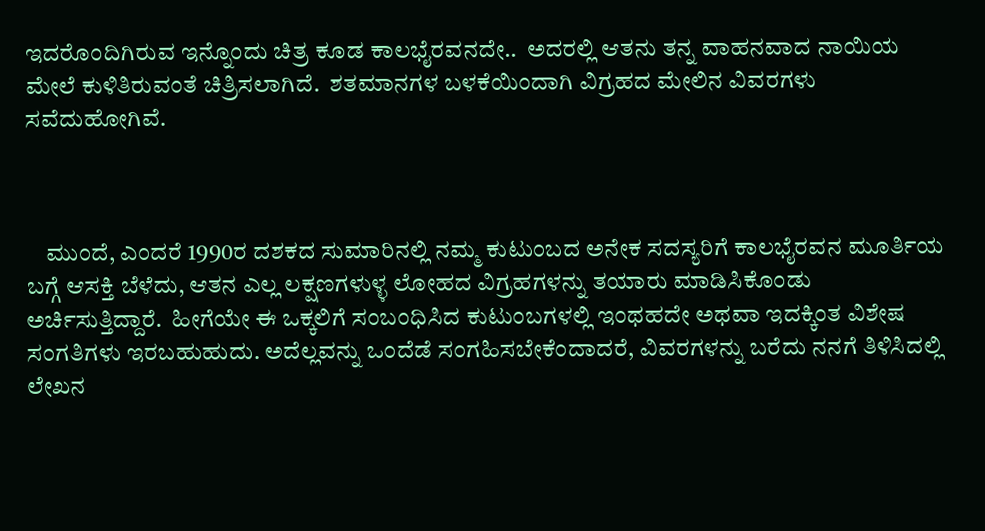ಇದರೊಂದಿಗಿರುವ ಇನ್ನೊಂದು ಚಿತ್ರ ಕೂಡ ಕಾಲಭೈರವನದೇ..  ಅದರಲ್ಲಿ ಆತನು ತನ್ನ ವಾಹನವಾದ ನಾಯಿಯ ಮೇಲೆ ಕುಳಿತಿರುವಂತೆ ಚಿತ್ರಿಸಲಾಗಿದೆ.  ಶತಮಾನಗಳ ಬಳಕೆಯಿಂದಾಗಿ ವಿಗ್ರಹದ ಮೇಲಿನ ವಿವರಗಳು ಸವೆದುಹೋಗಿವೆ.



    ಮುಂದೆ, ಎಂದರೆ 1990ರ ದಶಕದ ಸುಮಾರಿನಲ್ಲಿ ನಮ್ಮ ಕುಟುಂಬದ ಅನೇಕ ಸದಸ್ಯರಿಗೆ ಕಾಲಭೈರವನ ಮೂರ್ತಿಯ ಬಗ್ಗೆ ಆಸಕ್ತಿ ಬೆಳೆದು, ಆತನ ಎಲ್ಲ ಲಕ್ಷಣಗಳುಳ್ಳ ಲೋಹದ ವಿಗ್ರಹಗಳನ್ನು ತಯಾರು ಮಾಡಿಸಿಕೊಂಡು ಅರ್ಚಿಸುತ್ತಿದ್ದಾರೆ.  ಹೀಗೆಯೇ ಈ ಒಕ್ಕಲಿಗೆ ಸಂಬಂಧಿಸಿದ ಕುಟುಂಬಗಳಲ್ಲಿ ಇಂಥಹದೇ ಅಥವಾ ಇದಕ್ಕಿಂತ ವಿಶೇಷ ಸಂಗತಿಗಳು ಇರಬಹುಹುದು. ಅದೆಲ್ಲವನ್ನು ಒಂದೆಡೆ ಸಂಗಹಿಸಬೇಕೆಂದಾದರೆ, ವಿವರಗಳನ್ನು ಬರೆದು ನನಗೆ ತಿಳಿಸಿದಲ್ಲಿ ಲೇಖನ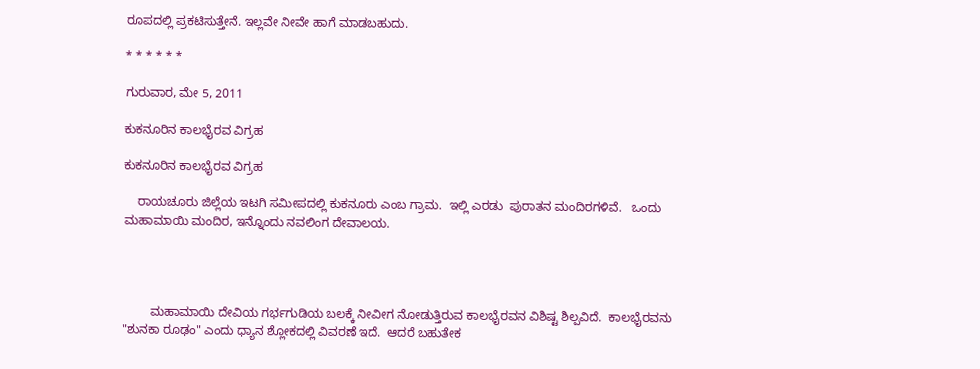ರೂಪದಲ್ಲಿ ಪ್ರಕಟಿಸುತ್ತೇನೆ. ಇಲ್ಲವೇ ನೀವೇ ಹಾಗೆ ಮಾಡಬಹುದು.

* * * * * *

ಗುರುವಾರ, ಮೇ 5, 2011

ಕುಕನೂರಿನ ಕಾಲಭೈರವ ವಿಗ್ರಹ

ಕುಕನೂರಿನ ಕಾಲಭೈರವ ವಿಗ್ರಹ

    ರಾಯಚೂರು ಜಿಲ್ಲೆಯ ಇಟಗಿ ಸಮೀಪದಲ್ಲಿ ಕುಕನೂರು ಎಂಬ ಗ್ರಾಮ.  ಇಲ್ಲಿ ಎರಡು  ಪುರಾತನ ಮಂದಿರಗಳಿವೆ.   ಒಂದು ಮಹಾಮಾಯಿ ಮಂದಿರ, ಇನ್ನೊಂದು ನವಲಿಂಗ ದೇವಾಲಯ.




        ಮಹಾಮಾಯಿ ದೇವಿಯ ಗರ್ಭಗುಡಿಯ ಬಲಕ್ಕೆ ನೀವೀಗ ನೋಡುತ್ತಿರುವ ಕಾಲಭೈರವನ ವಿಶಿಷ್ಟ ಶಿಲ್ಪವಿದೆ.  ಕಾಲಭೈರವನು "ಶುನಕಾ ರೂಢಂ" ಎಂದು ಧ್ಯಾನ ಶ್ಲೋಕದಲ್ಲಿ ವಿವರಣೆ ಇದೆ.  ಆದರೆ ಬಹುತೇಕ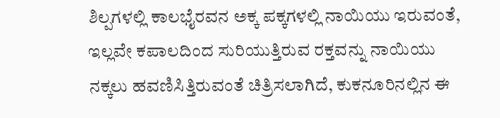ಶಿಲ್ಪಗಳಲ್ಲಿ ಕಾಲಭೈರವನ ಅಕ್ಕ ಪಕ್ಕಗಳಲ್ಲಿ ನಾಯಿಯು ಇರುವಂತೆ, ಇಲ್ಲವೇ ಕಪಾಲದಿಂದ ಸುರಿಯುತ್ತಿರುವ ರಕ್ತವನ್ನು ನಾಯಿಯು ನಕ್ಕಲು ಹವಣಿಸಿತ್ತಿರುವಂತೆ ಚಿತ್ರಿಸಲಾಗಿದೆ, ಕುಕನೂರಿನಲ್ಲಿನ ಈ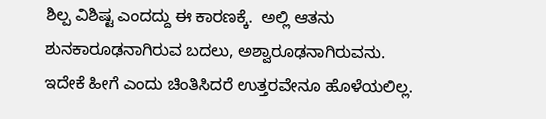ಶಿಲ್ಪ ವಿಶಿಷ್ಟ ಎಂದದ್ದು ಈ ಕಾರಣಕ್ಕೆ.  ಅಲ್ಲಿ ಆತನು ಶುನಕಾರೂಢನಾಗಿರುವ ಬದಲು, ಅಶ್ವಾರೂಢನಾಗಿರುವನು.  ಇದೇಕೆ ಹೀಗೆ ಎಂದು ಚಿಂತಿಸಿದರೆ ಉತ್ತರವೇನೂ ಹೊಳೆಯಲಿಲ್ಲ.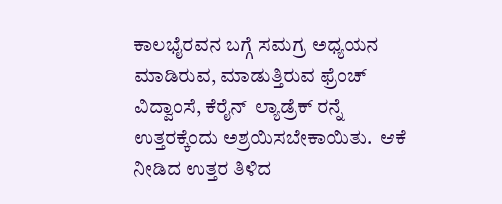ಕಾಲಭೈರವನ ಬಗ್ಗೆ ಸಮಗ್ರ ಅಧ್ಯಯನ ಮಾಡಿರುವ, ಮಾಡುತ್ತಿರುವ ಫ್ರೆಂಚ್  ವಿದ್ವಾಂಸೆ, ಕೆರೈನ್  ಲ್ಯಾಡ್ರೆಕ್ ರನ್ನೆ  ಉತ್ತರಕ್ಕೆಂದು ಅಶ್ರಯಿಸಬೇಕಾಯಿತು.  ಆಕೆ ನೀಡಿದ ಉತ್ತರ ತಿಳಿದ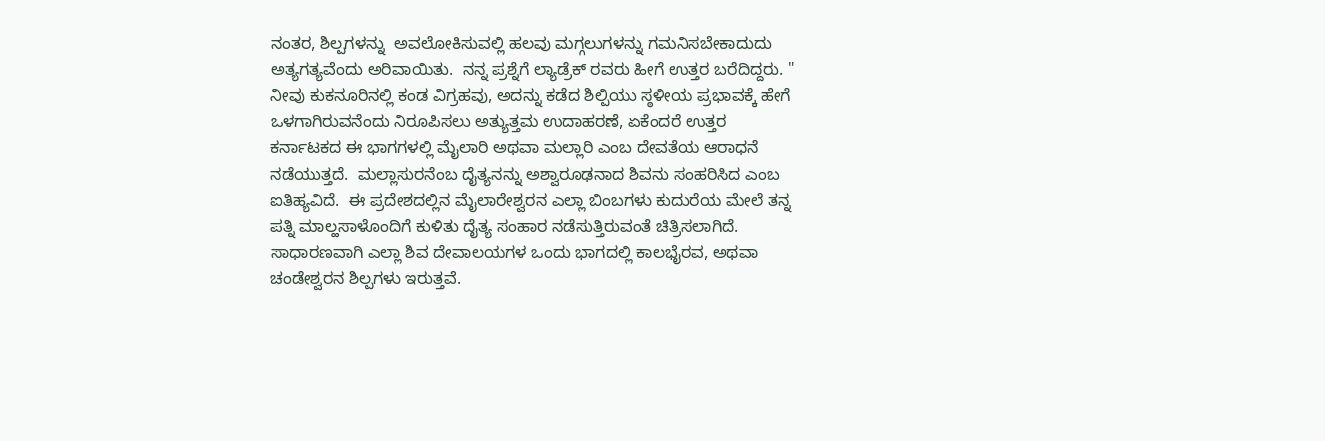ನಂತರ, ಶಿಲ್ಪಗಳನ್ನು  ಅವಲೋಕಿಸುವಲ್ಲಿ ಹಲವು ಮಗ್ಗಲುಗಳನ್ನು ಗಮನಿಸಬೇಕಾದುದು ಅತ್ಯಗತ್ಯವೆಂದು ಅರಿವಾಯಿತು.  ನನ್ನ ಪ್ರಶ್ನೆಗೆ ಲ್ಯಾಡ್ರೆಕ್ ರವರು ಹೀಗೆ ಉತ್ತರ ಬರೆದಿದ್ದರು. " ನೀವು ಕುಕನೂರಿನಲ್ಲಿ ಕಂಡ ವಿಗ್ರಹವು, ಅದನ್ನು ಕಡೆದ ಶಿಲ್ಪಿಯು ಸ್ಠಳೀಯ ಪ್ರಭಾವಕ್ಕೆ ಹೇಗೆ ಒಳಗಾಗಿರುವನೆಂದು ನಿರೂಪಿಸಲು ಅತ್ಯುತ್ತಮ ಉದಾಹರಣೆ, ಏಕೆಂದರೆ ಉತ್ತರ ಕರ್ನಾಟಕದ ಈ ಭಾಗಗಳಲ್ಲಿ ಮೈಲಾರಿ ಅಥವಾ ಮಲ್ಲಾರಿ ಎಂಬ ದೇವತೆಯ ಆರಾಧನೆ ನಡೆಯುತ್ತದೆ.  ಮಲ್ಲಾಸುರನೆಂಬ ದೈತ್ಯನನ್ನು ಅಶ್ವಾರೂಢನಾದ ಶಿವನು ಸಂಹರಿಸಿದ ಎಂಬ ಐತಿಹ್ಯವಿದೆ.  ಈ ಪ್ರದೇಶದಲ್ಲಿನ ಮೈಲಾರೇಶ್ವರನ ಎಲ್ಲಾ ಬಿಂಬಗಳು ಕುದುರೆಯ ಮೇಲೆ ತನ್ನ ಪತ್ನಿ ಮಾಲ್ಹಸಾಳೊಂದಿಗೆ ಕುಳಿತು ದೈತ್ಯ ಸಂಹಾರ ನಡೆಸುತ್ತಿರುವಂತೆ ಚಿತ್ರಿಸಲಾಗಿದೆ.  ಸಾಧಾರಣವಾಗಿ ಎಲ್ಲಾ ಶಿವ ದೇವಾಲಯಗಳ ಒಂದು ಭಾಗದಲ್ಲಿ ಕಾಲಭೈರವ, ಅಥವಾ ಚಂಡೇಶ್ವರನ ಶಿಲ್ಪಗಳು ಇರುತ್ತವೆ.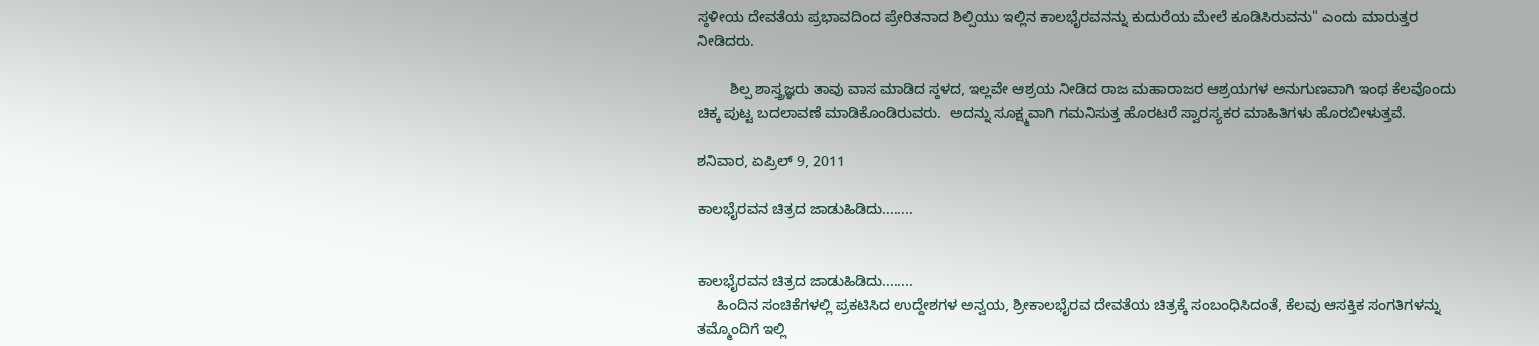ಸ್ಠಳೀಯ ದೇವತೆಯ ಪ್ರಭಾವದಿಂದ ಪ್ರೇರಿತನಾದ ಶಿಲ್ಪಿಯು ಇಲ್ಲಿನ ಕಾಲಭೈರವನನ್ನು ಕುದುರೆಯ ಮೇಲೆ ಕೂಡಿಸಿರುವನು" ಎಂದು ಮಾರುತ್ತರ ನೀಡಿದರು.

        ಶಿಲ್ಪ ಶಾಸ್ತ್ರಜ್ಞರು ತಾವು ವಾಸ ಮಾಡಿದ ಸ್ಠಳದ, ಇಲ್ಲವೇ ಆಶ್ರಯ ನೀಡಿದ ರಾಜ ಮಹಾರಾಜರ ಆಶ್ರಯಗಳ ಅನುಗುಣವಾಗಿ ಇಂಥ ಕೆಲವೊಂದು ಚಿಕ್ಕ ಪುಟ್ಟ ಬದಲಾವಣೆ ಮಾಡಿಕೊಂಡಿರುವರು.  ಅದನ್ನು ಸೂಕ್ಷ್ಮವಾಗಿ ಗಮನಿಸುತ್ತ ಹೊರಟರೆ ಸ್ವಾರಸ್ಯಕರ ಮಾಹಿತಿಗಳು ಹೊರಬೀಳುತ್ತವೆ.

ಶನಿವಾರ, ಏಪ್ರಿಲ್ 9, 2011

ಕಾಲಭೈರವನ ಚಿತ್ರದ ಜಾಡುಹಿಡಿದು........


ಕಾಲಭೈರವನ ಚಿತ್ರದ ಜಾಡುಹಿಡಿದು........
     ಹಿಂದಿನ ಸಂಚಿಕೆಗಳಲ್ಲಿ ಪ್ರಕಟಿಸಿದ ಉದ್ದೇಶಗಳ ಅನ್ವಯ, ಶ್ರೀಕಾಲಭೈರವ ದೇವತೆಯ ಚಿತ್ರಕ್ಕೆ ಸಂಬಂಧಿಸಿದಂತೆ, ಕೆಲವು ಆಸಕ್ತಿಕ ಸಂಗತಿಗಳನ್ನು ತಮ್ಮೊಂದಿಗೆ ಇಲ್ಲಿ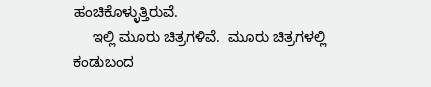ಹಂಚಿಕೊಳ್ಳುತ್ತಿರುವೆ.
     ಇಲ್ಲಿ ಮೂರು ಚಿತ್ರಗಳಿವೆ.  ಮೂರು ಚಿತ್ರಗಳಲ್ಲಿ ಕಂಡುಬಂದ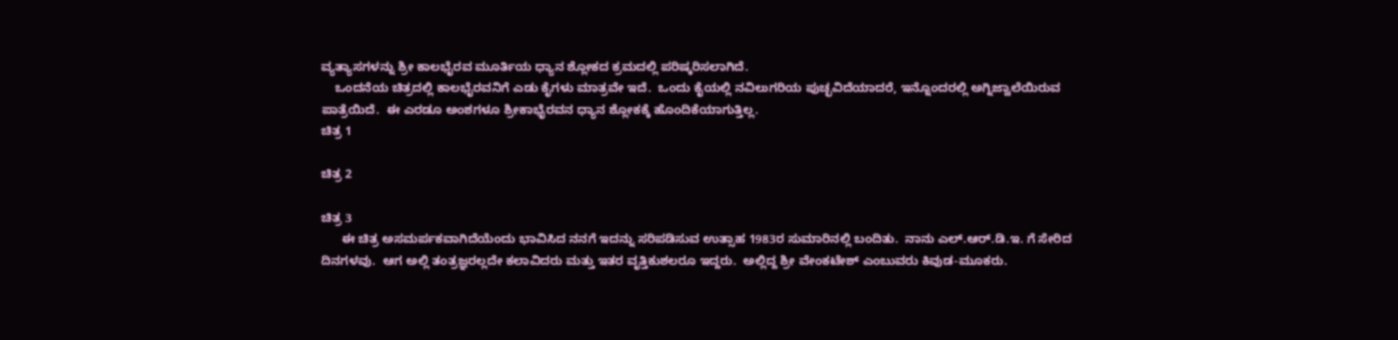ವ್ಯತ್ಯಾಸಗಳನ್ನು ಶ್ರೀ ಕಾಲಭೈರವ ಮೂರ್ತಿಯ ಧ್ಯಾನ ಶ್ಲೋಕದ ಕ್ರಮದಲ್ಲಿ ಪರಿಷ್ಕರಿಸಲಾಗಿದೆ.
    ಒಂದನೆಯ ಚಿತ್ರದಲ್ಲಿ ಕಾಲಭೈರವನಿಗೆ ಎಡು ಕೈಗಳು ಮಾತ್ರವೇ ಇದೆ.  ಒಂದು ಕೈಯಲ್ಲಿ ನವಿಲುಗರಿಯ ಪುಚ್ಛವಿದೆಯಾದರೆ, ಇನ್ನೊಂದರಲ್ಲಿ ಅಗ್ನಿಜ್ವಾಲೆಯಿರುವ ಪಾತ್ರೆಯಿದೆ.  ಈ ಎರಡೂ ಅಂಶಗಳೂ ಶ್ರೀಕಾಭೈರವನ ಧ್ಯಾನ ಶ್ಲೋಕಕ್ಕೆ ಹೊಂದಿಕೆಯಾಗುತ್ತಿಲ್ಲ.
ಚಿತ್ರ 1

ಚಿತ್ರ 2

ಚಿತ್ರ 3
      ಈ ಚಿತ್ರ ಅಸಮರ್ಪಕವಾಗಿದೆಯೆಂದು ಭಾವಿಸಿದ ನನಗೆ ಇದನ್ನು ಸರಿಪಡಿಸುವ ಉತ್ಸಾಹ 1983ರ ಸುಮಾರಿನಲ್ಲಿ ಬಂದಿತು.  ನಾನು ಎಲ್.ಆರ್.ಡಿ.ಇ. ಗೆ ಸೇರಿದ ದಿನಗಳವು.  ಆಗ ಅಲ್ಲಿ ತಂತ್ರಜ್ಞರಲ್ಲದೇ ಕಲಾವಿದರು ಮತ್ತು ಇತರ ವೃತ್ತಿಕುಶಲರೂ ಇದ್ದರು.  ಅಲ್ಲಿದ್ದ ಶ್ರೀ ವೇಂಕಟೇಶ್ ಎಂಬುವರು ಕಿವುಡ-ಮೂಕರು.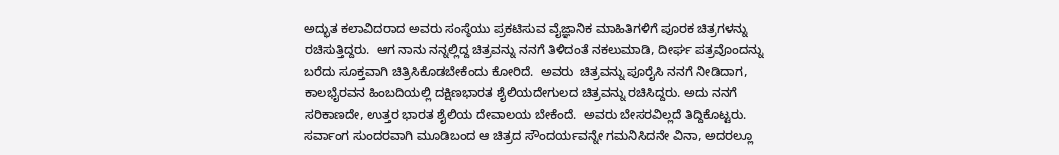ಅದ್ಭುತ ಕಲಾವಿದರಾದ ಅವರು ಸಂಸ್ಠೆಯು ಪ್ರಕಟಿಸುವ ವೈಜ್ಞಾನಿಕ ಮಾಹಿತಿಗಳಿಗೆ ಪೂರಕ ಚಿತ್ರಗಳನ್ನು ರಚಿಸುತ್ತಿದ್ದರು.  ಆಗ ನಾನು ನನ್ನಲ್ಲಿದ್ದ ಚಿತ್ರವನ್ನು ನನಗೆ ತಿಳಿದಂತೆ ನಕಲುಮಾಡಿ, ದೀರ್ಘ ಪತ್ರವೊಂದನ್ನು ಬರೆದು ಸೂಕ್ತವಾಗಿ ಚಿತ್ರಿಸಿಕೊಡಬೇಕೆಂದು ಕೋರಿದೆ.  ಅವರು  ಚಿತ್ರವನ್ನು ಪೂರೈಸಿ ನನಗೆ ನೀಡಿದಾಗ, ಕಾಲಭೈರವನ ಹಿಂಬದಿಯಲ್ಲಿ ದಕ್ಷಿಣಭಾರತ ಶೈಲಿಯದೇಗುಲದ ಚಿತ್ರವನ್ನು ರಚಿಸಿದ್ದರು. ಅದು ನನಗೆ ಸರಿಕಾಣದೇ, ಉತ್ತರ ಭಾರತ ಶೈಲಿಯ ದೇವಾಲಯ ಬೇಕೆಂದೆ.  ಅವರು ಬೇಸರವಿಲ್ಲದೆ ತಿದ್ದಿಕೊಟ್ಟರು.  ಸರ್ವಾಂಗ ಸುಂದರವಾಗಿ ಮೂಡಿಬಂದ ಆ ಚಿತ್ರದ ಸೌಂದರ್ಯವನ್ನೇ ಗಮನಿಸಿದನೇ ವಿನಾ, ಅದರಲ್ಲೂ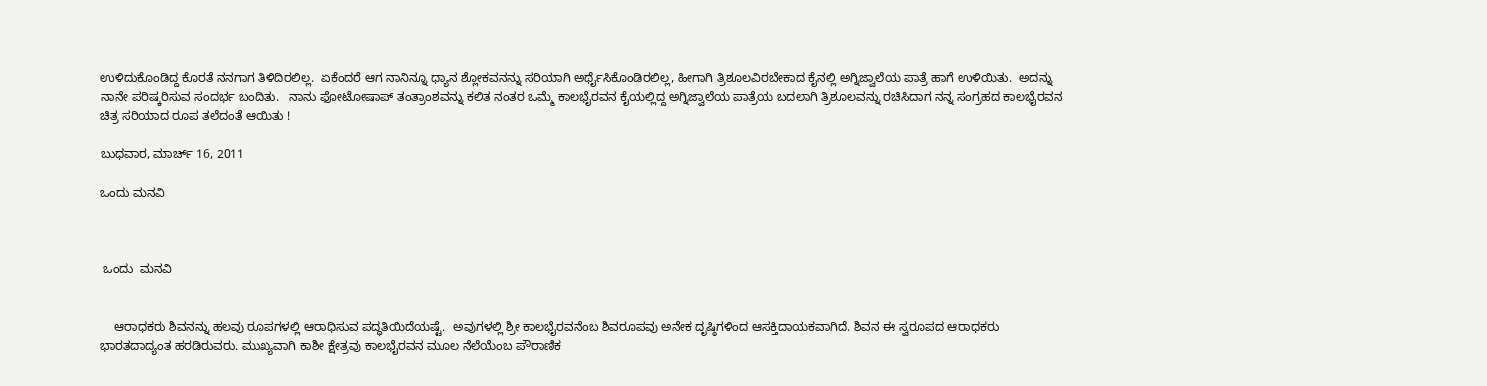ಉಳಿದುಕೊಂಡಿದ್ದ ಕೊರತೆ ನನಗಾಗ ತಿಳಿದಿರಲಿಲ್ಲ.  ಏಕೆಂದರೆ ಆಗ ನಾನಿನ್ನೂ ಧ್ಯಾನ ಶ್ಲೋಕವನನ್ನು ಸರಿಯಾಗಿ ಅರ್ಥೈಸಿಕೊಂಡಿರಲಿಲ್ಲ, ಹೀಗಾಗಿ ತ್ರಿಶೂಲವಿರಬೇಕಾದ ಕೈನಲ್ಲಿ ಅಗ್ನಿಜ್ವಾಲೆಯ ಪಾತ್ರೆ ಹಾಗೆ ಉಳಿಯಿತು.  ಅದನ್ನು ನಾನೇ ಪರಿಷ್ಕರಿಸುವ ಸಂದರ್ಭ ಬಂದಿತು.   ನಾನು ಫೋಟೋಷಾಪ್ ತಂತ್ರಾಂಶವನ್ನು ಕಲಿತ ನಂತರ ಒಮ್ಮೆ ಕಾಲಭೈರವನ ಕೈಯಲ್ಲಿದ್ದ ಅಗ್ನಿಜ್ವಾಲೆಯ ಪಾತ್ರೆಯ ಬದಲಾಗಿ ತ್ರಿಶೂಲವನ್ನು ರಚಿಸಿದಾಗ ನನ್ನ ಸಂಗ್ರಹದ ಕಾಲಭೈರವನ ಚಿತ್ರ ಸರಿಯಾದ ರೂಪ ತಲೆದಂತೆ ಆಯಿತು !

ಬುಧವಾರ, ಮಾರ್ಚ್ 16, 2011

ಒಂದು ಮನವಿ



 ಒಂದು  ಮನವಿ


    ಆರಾಧಕರು ಶಿವನನ್ನು ಹಲವು ರೂಪಗಳಲ್ಲಿ ಆರಾಧಿಸುವ ಪದ್ಧತಿಯಿದೆಯಷ್ಟೆ.  ಅವುಗಳಲ್ಲಿ ಶ್ರೀ ಕಾಲಭೈರವನೆಂಬ ಶಿವರೂಪವು ಅನೇಕ ದೃಷ್ಠಿಗಳಿಂದ ಆಸಕ್ತಿದಾಯಕವಾಗಿದೆ. ಶಿವನ ಈ ಸ್ವರೂಪದ ಆರಾಧಕರು ಭಾರತದಾದ್ಯಂತ ಹರಡಿರುವರು. ಮುಖ್ಯವಾಗಿ ಕಾಶೀ ಕ್ಷೇತ್ರವು ಕಾಲಭೈರವನ ಮೂಲ ನೆಲೆಯೆಂಬ ಪೌರಾಣಿಕ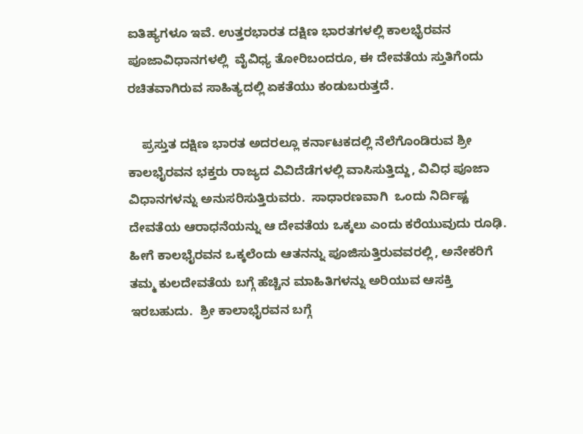ಐತಿಹ್ಯಗಳೂ ಇವೆ. ಉತ್ತರಭಾರತ ದಕ್ಷಿಣ ಭಾರತಗಳಲ್ಲಿ ಕಾಲಭೈರವನ ಪೂಜಾವಿಧಾನಗಳಲ್ಲಿ  ವೈವಿಧ್ಯ ತೋರಿಬಂದರೂ, ಈ ದೇವತೆಯ ಸ್ತುತಿಗೆಂದು ರಚಿತವಾಗಿರುವ ಸಾಹಿತ್ಯದಲ್ಲಿ ಏಕತೆಯು ಕಂಡುಬರುತ್ತದೆ.

    ಪ್ರಸ್ತುತ ದಕ್ಷಿಣ ಭಾರತ ಅದರಲ್ಲೂ ಕರ್ನಾಟಕದಲ್ಲಿ ನೆಲೆಗೊಂಡಿರುವ ಶ್ರೀ ಕಾಲಭೈರವನ ಭಕ್ತರು ರಾಜ್ಯದ ವಿವಿದೆಡೆಗಳಲ್ಲಿ ವಾಸಿಸುತ್ತಿದ್ದು, ವಿವಿಧ ಪೂಜಾ ವಿಧಾನಗಳನ್ನು ಅನುಸರಿಸುತ್ತಿರುವರು.  ಸಾಧಾರಣವಾಗಿ  ಒಂದು ನಿರ್ದಿಷ್ಟ ದೇವತೆಯ ಆರಾಧನೆಯನ್ನು ಆ ದೇವತೆಯ ಒಕ್ಕಲು ಎಂದು ಕರೆಯುವುದು ರೂಢಿ.  ಹೀಗೆ ಕಾಲಭೈರವನ ಒಕ್ಕಲೆಂದು ಆತನನ್ನು ಪೂಜಿಸುತ್ತಿರುವವರಲ್ಲಿ, ಅನೇಕರಿಗೆ ತಮ್ಮ ಕುಲದೇವತೆಯ ಬಗ್ಗೆ ಹೆಚ್ಚಿನ ಮಾಹಿತಿಗಳನ್ನು ಅರಿಯುವ ಆಸಕ್ತಿ ಇರಬಹುದು.  ಶ್ರೀ ಕಾಲಾಭೈರವನ ಬಗ್ಗೆ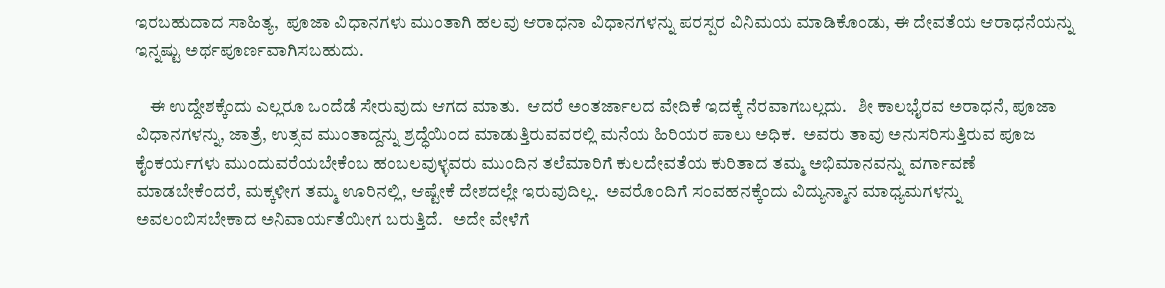ಇರಬಹುದಾದ ಸಾಹಿತ್ಯ,  ಪೂಜಾ ವಿಧಾನಗಳು ಮುಂತಾಗಿ ಹಲವು ಆರಾಧನಾ ವಿಧಾನಗಳನ್ನು ಪರಸ್ಪರ ವಿನಿಮಯ ಮಾಡಿಕೊಂಡು, ಈ ದೇವತೆಯ ಆರಾಧನೆಯನ್ನು ಇನ್ನಷ್ಟು ಅರ್ಥಪೂರ್ಣವಾಗಿಸಬಹುದು.

    ಈ ಉದ್ದೇಶಕ್ಕೆಂದು ಎಲ್ಲರೂ ಒಂದೆಡೆ ಸೇರುವುದು ಆಗದ ಮಾತು.  ಆದರೆ ಅಂತರ್ಜಾಲದ ವೇದಿಕೆ ಇದಕ್ಕೆ ನೆರವಾಗಬಲ್ಲದು.   ಶೀ ಕಾಲಭೈರವ ಅರಾಧನೆ, ಪೂಜಾ ವಿಧಾನಗಳನ್ನು, ಜಾತ್ರೆ, ಉತ್ಸವ ಮುಂತಾದ್ದನ್ನು ಶ್ರದ್ಧೆಯಿಂದ ಮಾಡುತ್ತಿರುವವರಲ್ಲಿ ಮನೆಯ ಹಿರಿಯರ ಪಾಲು ಅಧಿಕ.  ಅವರು ತಾವು ಅನುಸರಿಸುತ್ತಿರುವ ಪೂಜ ಕೈಂಕರ್ಯಗಳು ಮುಂದುವರೆಯಬೇಕೆಂಬ ಹಂಬಲವುಳ್ಳವರು ಮುಂದಿನ ತಲೆಮಾರಿಗೆ ಕುಲದೇವತೆಯ ಕುರಿತಾದ ತಮ್ಮ ಅಭಿಮಾನವನ್ನು ವರ್ಗಾವಣೆ ಮಾಡಬೇಕೆಂದರೆ, ಮಕ್ಕಳೀಗ ತಮ್ಮ ಊರಿನಲ್ಲಿ, ಆಷ್ಟೇಕೆ ದೇಶದಲ್ಲೇ ಇರುವುದಿಲ್ಲ.  ಅವರೊಂದಿಗೆ ಸಂವಹನಕ್ಕೆಂದು ವಿದ್ಯುನ್ಮಾನ ಮಾಧ್ಯಮಗಳನ್ನು ಅವಲಂಬಿಸಬೇಕಾದ ಅನಿವಾರ್ಯತೆಯೀಗ ಬರುತ್ತಿದೆ.   ಅದೇ ವೇಳೆಗೆ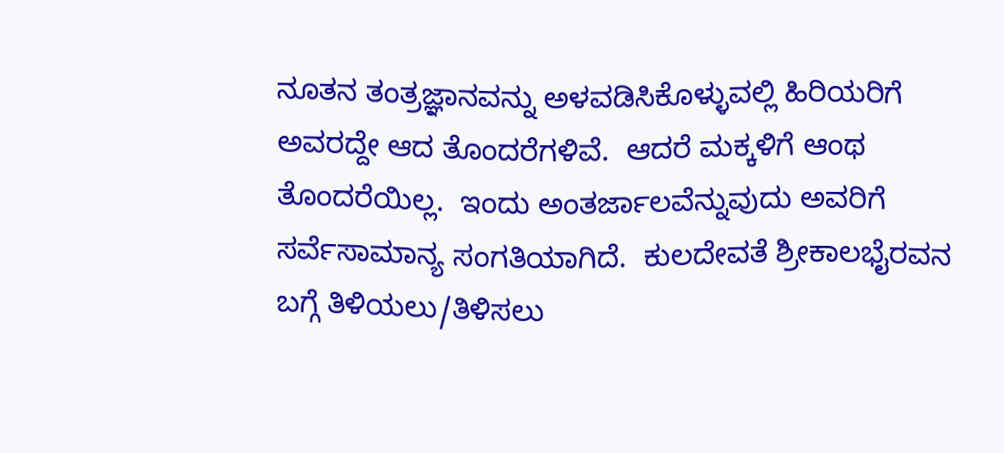ನೂತನ ತಂತ್ರಜ್ಞಾನವನ್ನು ಅಳವಡಿಸಿಕೊಳ್ಳುವಲ್ಲಿ ಹಿರಿಯರಿಗೆ ಅವರದ್ದೇ ಆದ ತೊಂದರೆಗಳಿವೆ.  ಆದರೆ ಮಕ್ಕಳಿಗೆ ಆಂಥ ತೊಂದರೆಯಿಲ್ಲ.  ಇಂದು ಅಂತರ್ಜಾಲವೆನ್ನುವುದು ಅವರಿಗೆ  ಸರ್ವೆಸಾಮಾನ್ಯ ಸಂಗತಿಯಾಗಿದೆ.  ಕುಲದೇವತೆ ಶ್ರೀಕಾಲಭೈರವನ ಬಗ್ಗೆ ತಿಳಿಯಲು/ತಿಳಿಸಲು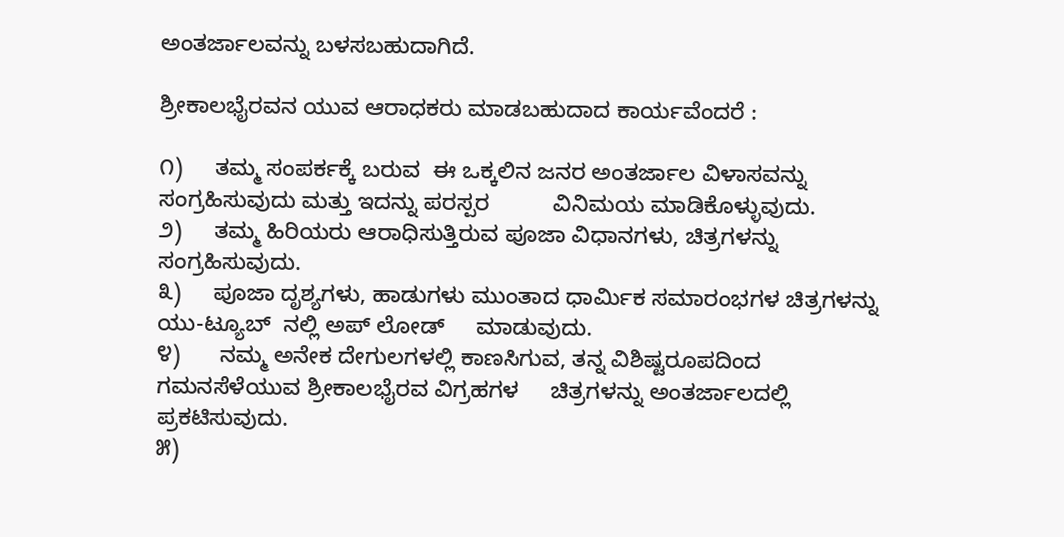ಅಂತರ್ಜಾಲವನ್ನು ಬಳಸಬಹುದಾಗಿದೆ.

ಶ್ರೀಕಾಲಭೈರವನ ಯುವ ಆರಾಧಕರು ಮಾಡಬಹುದಾದ ಕಾರ್ಯವೆಂದರೆ :

೧)     ತಮ್ಮ ಸಂಪರ್ಕಕ್ಕೆ ಬರುವ  ಈ ಒಕ್ಕಲಿನ ಜನರ ಅಂತರ್ಜಾಲ ವಿಳಾಸವನ್ನು ಸಂಗ್ರಹಿಸುವುದು ಮತ್ತು ಇದನ್ನು ಪರಸ್ಪರ          ವಿನಿಮಯ ಮಾಡಿಕೊಳ್ಳುವುದು.
೨)     ತಮ್ಮ ಹಿರಿಯರು ಆರಾಧಿಸುತ್ತಿರುವ ಪೂಜಾ ವಿಧಾನಗಳು, ಚಿತ್ರಗಳನ್ನು ಸಂಗ್ರಹಿಸುವುದು.
೩)     ಪೂಜಾ ದೃಶ್ಯಗಳು, ಹಾಡುಗಳು ಮುಂತಾದ ಧಾರ್ಮಿಕ ಸಮಾರಂಭಗಳ ಚಿತ್ರಗಳನ್ನು ಯು-ಟ್ಯೂಬ್  ನಲ್ಲಿ ಅಪ್ ಲೋಡ್     ಮಾಡುವುದು.
೪)      ನಮ್ಮ ಅನೇಕ ದೇಗುಲಗಳಲ್ಲಿ ಕಾಣಸಿಗುವ, ತನ್ನ ವಿಶಿಷ್ಟರೂಪದಿಂದ ಗಮನಸೆಳೆಯುವ ಶ್ರೀಕಾಲಭೈರವ ವಿಗ್ರಹಗಳ     ಚಿತ್ರಗಳನ್ನು ಅಂತರ್ಜಾಲದಲ್ಲಿ ಪ್ರಕಟಿಸುವುದು.
೫)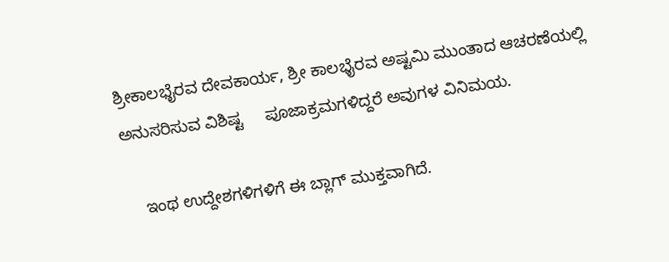ಶ್ರೀಕಾಲಭೈರವ ದೇವಕಾರ್ಯ, ಶ್ರೀ ಕಾಲಭೈರವ ಅಷ್ಟಮಿ ಮುಂತಾದ ಆಚರಣೆಯಲ್ಲಿ ಅನುಸರಿಸುವ ವಿಶಿಷ್ಟ     ಪೂಜಾಕ್ರಮಗಳಿದ್ದರೆ ಅವುಗಳ ವಿನಿಮಯ.

    ಇಂಥ ಉದ್ದೇಶಗಳಿಗಳಿಗೆ ಈ ಬ್ಲಾಗ್ ಮುಕ್ತವಾಗಿದೆ.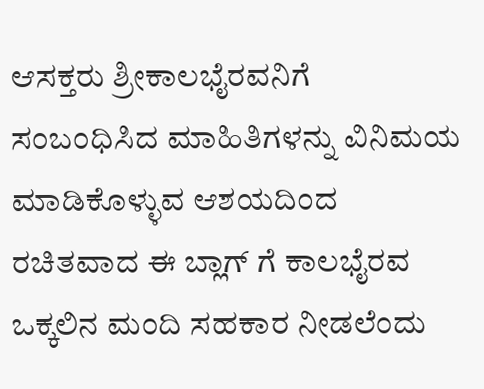ಆಸಕ್ತರು ಶ್ರೀಕಾಲಭೈರವನಿಗೆ ಸಂಬಂಧಿಸಿದ ಮಾಹಿತಿಗಳನ್ನು ವಿನಿಮಯ ಮಾಡಿಕೊಳ್ಳುವ ಆಶಯದಿಂದ ರಚಿತವಾದ ಈ ಬ್ಲಾಗ್ ಗೆ ಕಾಲಭೈರವ ಒಕ್ಕಲಿನ ಮಂದಿ ಸಹಕಾರ ನೀಡಲೆಂದು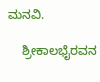ಮನವಿ.

    ಶ್ರೀಕಾಲಭೈರವನ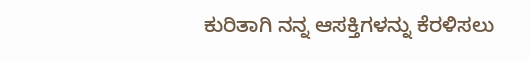ಕುರಿತಾಗಿ ನನ್ನ ಆಸಕ್ತಿಗಳನ್ನು ಕೆರಳಿಸಲು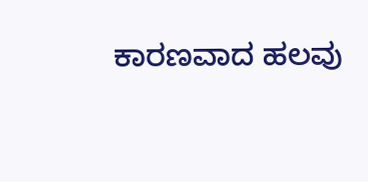ಕಾರಣವಾದ ಹಲವು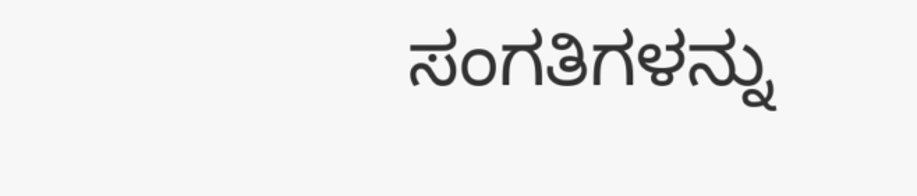ಸಂಗತಿಗಳನ್ನು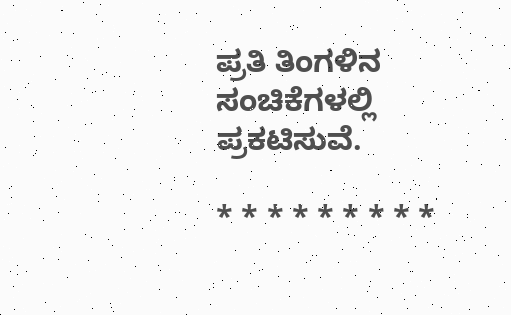ಪ್ರತಿ ತಿಂಗಳಿನ ಸಂಚಿಕೆಗಳಲ್ಲಿ ಪ್ರಕಟಿಸುವೆ.

* * * * * * * * *